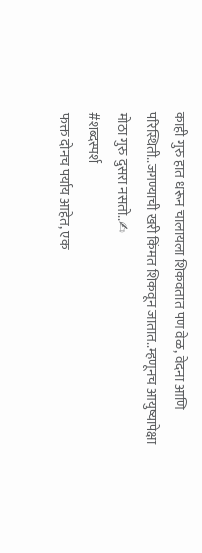काही गुरु हात धरून चालायला शिकवतात पण वेळ, वेदना आणि परिस्थिती..जगण्याची खरी किंमत शिकवून जातात..म्हणूनच आयुष्यापेक्षा मोठा गुरु दुसरा नसतो..✍
#शब्दस्पर्श
फक्त दोनच पर्याय आहेत, एक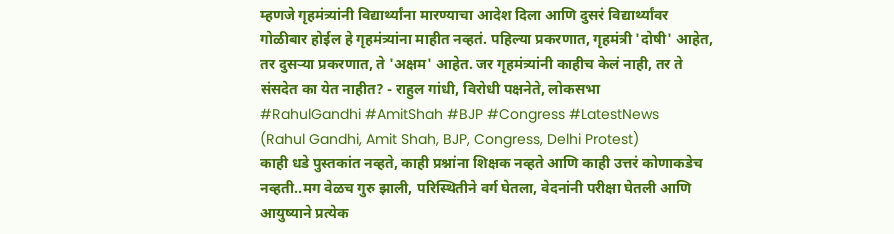म्हणजे गृहमंत्र्यांनी विद्यार्थ्यांना मारण्याचा आदेश दिला आणि दुसरं विद्यार्थ्यांवर गोळीबार होईल हे गृहमंत्र्यांना माहीत नव्हतं. पहिल्या प्रकरणात, गृहमंत्री 'दोषी' आहेत, तर दुसऱ्या प्रकरणात, ते 'अक्षम' आहेत. जर गृहमंत्र्यांनी काहीच केलं नाही, तर ते संसदेत का येत नाहीत? - राहुल गांधी, विरोधी पक्षनेते, लोकसभा
#RahulGandhi #AmitShah #BJP #Congress #LatestNews
(Rahul Gandhi, Amit Shah, BJP, Congress, Delhi Protest)
काही धडे पुस्तकांत नव्हते, काही प्रश्नांना शिक्षक नव्हते आणि काही उत्तरं कोणाकडेच नव्हती..मग वेळच गुरु झाली, परिस्थितीने वर्ग घेतला, वेदनांनी परीक्षा घेतली आणि आयुष्याने प्रत्येक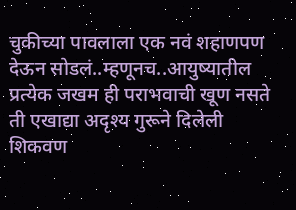चुकीच्या पावलाला एक नवं शहाणपण देऊन सोडलं..म्हणूनच..आयुष्यातील प्रत्येक जखम ही पराभवाची खूण नसते ती एखाद्या अदृश्य गुरूने दिलेली शिकवण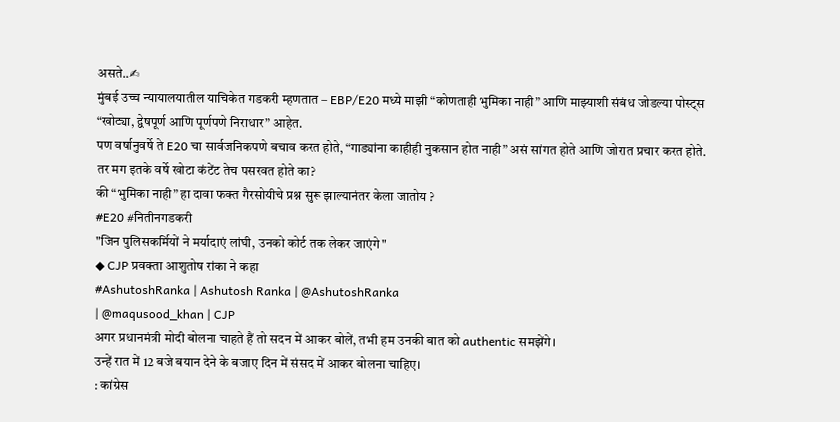असते..✍
मुंबई उच्च न्यायालयातील याचिकेत गडकरी म्हणतात – EBP/E20 मध्ये माझी “कोणताही भुमिका नाही” आणि माझ्याशी संबंध जोडल्या पोस्ट्स “खोट्या, द्वेषपूर्ण आणि पूर्णपणे निराधार” आहेत.
पण वर्षानुवर्षे ते E20 चा सार्वजनिकपणे बचाव करत होते, “गाड्यांना काहीही नुकसान होत नाही” असं सांगत होते आणि जोरात प्रचार करत होते.
तर मग इतके वर्षे खोटा कंटेंट तेच पसरवत होते का?
की “भुमिका नाही” हा दावा फक्त गैरसोयीचे प्रश्न सुरू झाल्यानंतर केला जातोय ?
#E20 #नितीनगडकरी
"जिन पुलिसकर्मियों ने मर्यादाएं लांघी, उनको कोर्ट तक लेकर जाएंगे"
◆ CJP प्रवक्ता आशुतोष रांका ने कहा
#AshutoshRanka | Ashutosh Ranka | @AshutoshRanka
| @maqusood_khan | CJP
अगर प्रधानमंत्री मोदी बोलना चाहते हैं तो सदन में आकर बोलें, तभी हम उनकी बात को authentic समझेंगे।
उन्हें रात में 12 बजे बयान देने के बजाए दिन में संसद में आकर बोलना चाहिए।
: कांग्रेस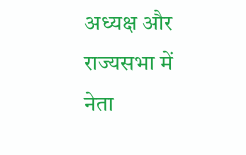अध्यक्ष और राज्यसभा में नेता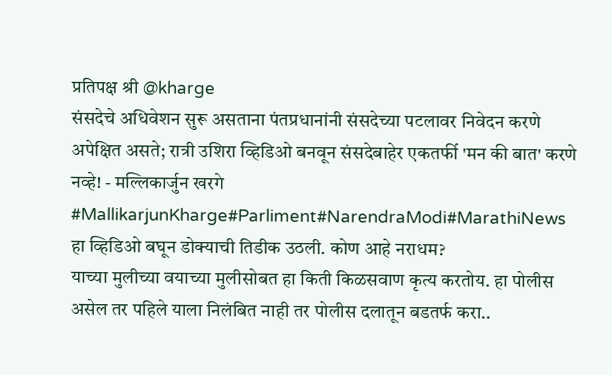प्रतिपक्ष श्री @kharge
संसदेचे अधिवेशन सुरू असताना पंतप्रधानांनी संसदेच्या पटलावर निवेदन करणे अपेक्षित असते; रात्री उशिरा व्हिडिओ बनवून संसदेबाहेर एकतर्फी 'मन की बात' करणे नव्हे! - मल्लिकार्जुन खरगे
#MallikarjunKharge#Parliment#NarendraModi#MarathiNews
हा व्हिडिओ बघून डोक्याची तिडीक उठली. कोण आहे नराधम?
याच्या मुलीच्या वयाच्या मुलीसोबत हा किती किळसवाण कृत्य करतोय. हा पोलीस असेल तर पहिले याला निलंबित नाही तर पोलीस दलातून बडतर्फ करा..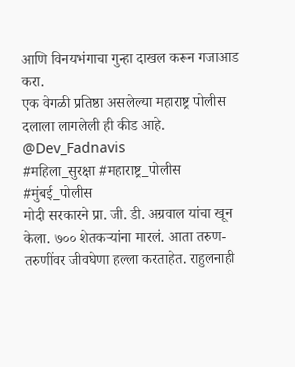आणि विनयभंगाचा गुन्हा दाखल करून गजाआड करा.
एक वेगळी प्रतिष्ठा असलेल्या महाराष्ट्र पोलीस दलाला लागलेली ही कीड आहे.
@Dev_Fadnavis
#महिला_सुरक्षा #महाराष्ट्र_पोलीस #मुंबई_पोलीस
मोदी सरकारने प्रा. जी. डी. अग्रवाल यांचा खून केला. ७०० शेतकऱ्यांना मारलं. आता तरुण-तरुणींवर जीवघेणा हल्ला करताहेत. राहुलनाही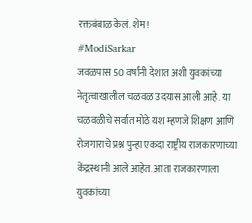रक्तबंबाळ केलं. शेम!
#ModiSarkar
जवळपास 50 वर्षांनी देशात अशी युवकांच्या नेतृत्वाखालील चळवळ उदयास आली आहे. या चळवळीचे सर्वात मोठे यश म्हणजे शिक्षण आणि रोजगाराचे प्रश्न पुन्हा एकदा राष्ट्रीय राजकारणाच्या केंद्रस्थानी आले आहेत. आता राजकारणाला युवकांच्या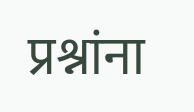प्रश्नांना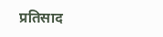प्रतिसाद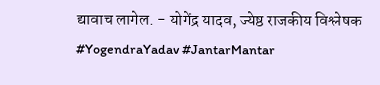द्यावाच लागेल. - योगेंद्र यादव, ज्येष्ठ राजकीय विश्लेषक
#YogendraYadav #JantarMantar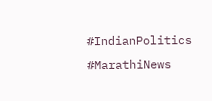#IndianPolitics #MarathiNews